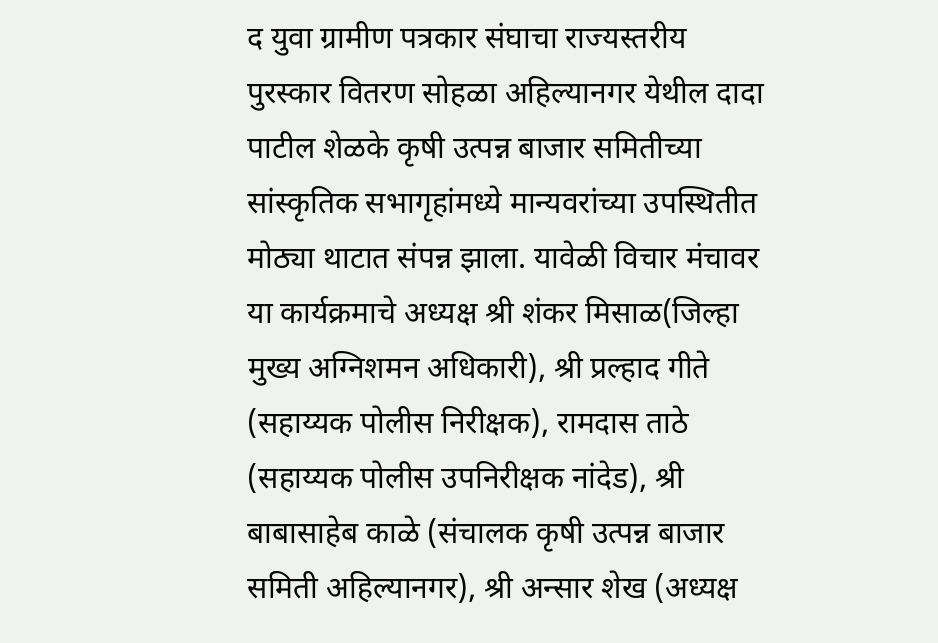द युवा ग्रामीण पत्रकार संघाचा राज्यस्तरीय पुरस्कार वितरण सोहळा अहिल्यानगर येथील दादा पाटील शेळके कृषी उत्पन्न बाजार समितीच्या सांस्कृतिक सभागृहांमध्ये मान्यवरांच्या उपस्थितीत मोठ्या थाटात संपन्न झाला. यावेळी विचार मंचावर या कार्यक्रमाचे अध्यक्ष श्री शंकर मिसाळ(जिल्हा मुख्य अग्निशमन अधिकारी), श्री प्रल्हाद गीते (सहाय्यक पोलीस निरीक्षक), रामदास ताठे (सहाय्यक पोलीस उपनिरीक्षक नांदेड), श्री बाबासाहेब काळे (संचालक कृषी उत्पन्न बाजार समिती अहिल्यानगर), श्री अन्सार शेख (अध्यक्ष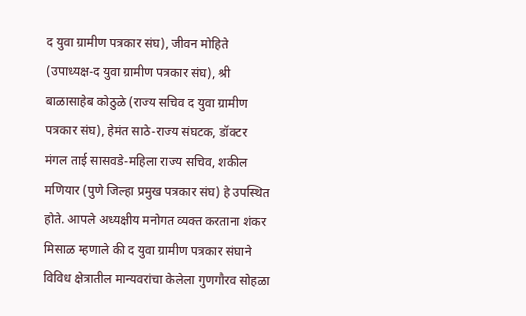द युवा ग्रामीण पत्रकार संघ), जीवन मोहिते (उपाध्यक्ष-द युवा ग्रामीण पत्रकार संघ), श्री बाळासाहेब कोठुळे (राज्य सचिव द युवा ग्रामीण पत्रकार संघ), हेमंत साठे-राज्य संघटक, डॉक्टर मंगल ताई सासवडे-महिला राज्य सचिव, शकील मणियार (पुणे जिल्हा प्रमुख पत्रकार संघ) हे उपस्थित होते. आपले अध्यक्षीय मनोगत व्यक्त करताना शंकर मिसाळ म्हणाले की द युवा ग्रामीण पत्रकार संघाने विविध क्षेत्रातील मान्यवरांचा केलेला गुणगौरव सोहळा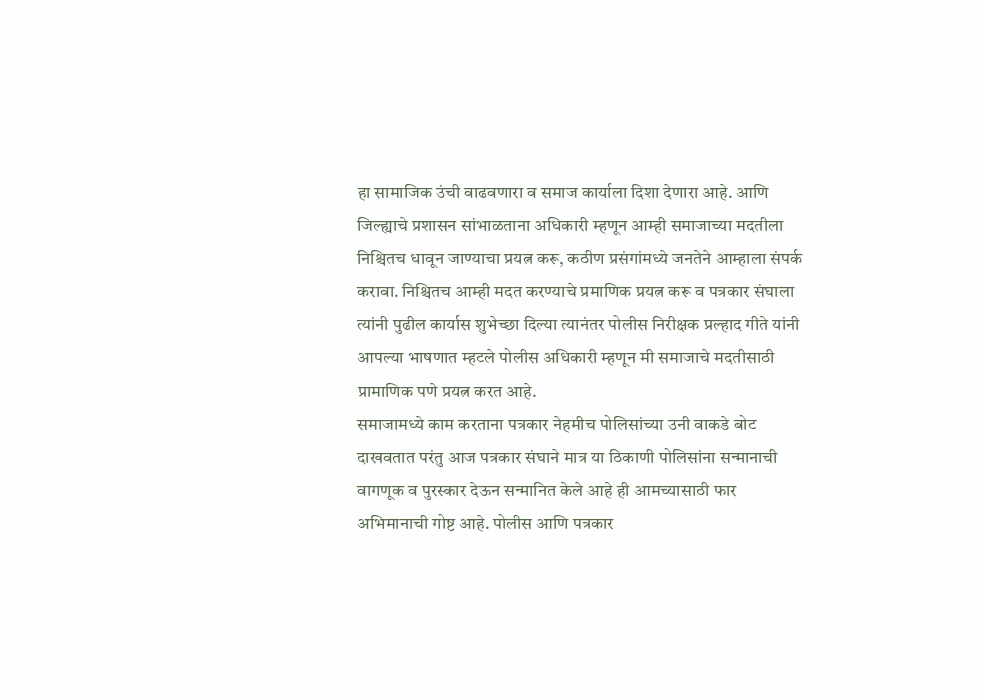हा सामाजिक उंची वाढवणारा व समाज कार्याला दिशा देणारा आहे. आणि जिल्ह्याचे प्रशासन सांभाळताना अधिकारी म्हणून आम्ही समाजाच्या मदतीला निश्चितच धावून जाण्याचा प्रयत्न करू, कठीण प्रसंगांमध्ये जनतेने आम्हाला संपर्क करावा. निश्चितच आम्ही मदत करण्याचे प्रमाणिक प्रयत्न करू व पत्रकार संघाला त्यांनी पुढील कार्यास शुभेच्छा दिल्या त्यानंतर पोलीस निरीक्षक प्रल्हाद गीते यांनी आपल्या भाषणात म्हटले पोलीस अधिकारी म्हणून मी समाजाचे मदतीसाठी प्रामाणिक पणे प्रयत्न करत आहे.
समाजामध्ये काम करताना पत्रकार नेहमीच पोलिसांच्या उनी वाकडे बोट दाखवतात परंतु आज पत्रकार संघाने मात्र या ठिकाणी पोलिसांना सन्मानाची वागणूक व पुरस्कार देऊन सन्मानित केले आहे ही आमच्यासाठी फार अभिमानाची गोष्ट आहे. पोलीस आणि पत्रकार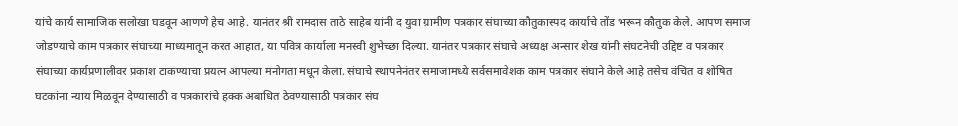यांचे कार्य सामाजिक सलोखा घडवून आणणे हेच आहे. यानंतर श्री रामदास ताठे साहेब यांनी द युवा ग्रामीण पत्रकार संघाच्या कौतुकास्पद कार्याचे तोंड भरून कौतुक केले. आपण समाज जोडण्याचे काम पत्रकार संघाच्या माध्यमातून करत आहात, या पवित्र कार्याला मनस्वी शुभेच्छा दिल्या. यानंतर पत्रकार संघाचे अध्यक्ष अन्सार शेख यांनी संघटनेची उद्दिष्ट व पत्रकार संघाच्या कार्यप्रणालीवर प्रकाश टाकण्याचा प्रयत्न आपल्या मनोगता मधून केला. संघाचे स्थापनेनंतर समाजामध्ये सर्वसमावेशक काम पत्रकार संघाने केले आहे तसेच वंचित व शोषित घटकांना न्याय मिळवून देण्यासाठी व पत्रकारांचे हक्क अबाधित ठेवण्यासाठी पत्रकार संघ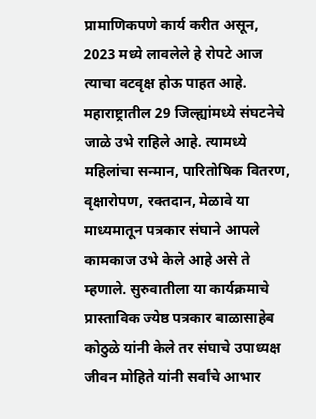प्रामाणिकपणे कार्य करीत असून, 2023 मध्ये लावलेले हे रोपटे आज त्याचा वटवृक्ष होऊ पाहत आहे. महाराष्ट्रातील 29 जिल्ह्यांमध्ये संघटनेचे जाळे उभे राहिले आहे. त्यामध्ये महिलांचा सन्मान, पारितोषिक वितरण, वृक्षारोपण, रक्तदान, मेळावे या माध्यमातून पत्रकार संघाने आपले कामकाज उभे केले आहे असे ते म्हणाले. सुरुवातीला या कार्यक्रमाचे प्रास्ताविक ज्येष्ठ पत्रकार बाळासाहेब कोठुळे यांनी केले तर संघाचे उपाध्यक्ष जीवन मोहिते यांनी सर्वांचे आभार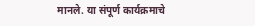मानले. या संपूर्ण कार्यक्रमाचे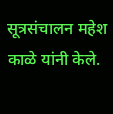सूत्रसंचालन महेश काळे यांनी केले.